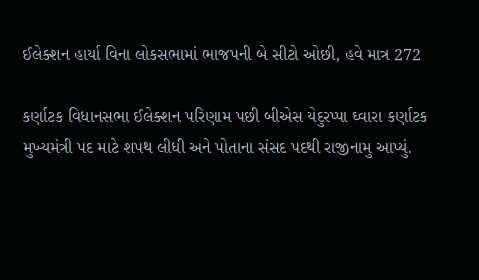ઈલેક્શન હાર્યા વિના લોકસભામાં ભાજપની બે સીટો ઓછી, હવે માત્ર 272

કર્ણાટક વિધાનસભા ઈલેક્શન પરિણામ પછી બીએસ યેદુરપ્પા ઘ્વારા કર્ણાટક મુખ્યમંત્રી પદ માટે શપથ લીધી અને પોતાના સંસદ પદથી રાજીનામુ આપ્યું.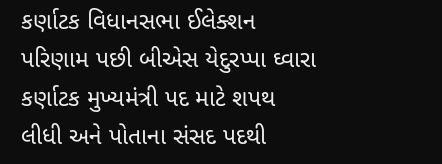કર્ણાટક વિધાનસભા ઈલેક્શન પરિણામ પછી બીએસ યેદુરપ્પા ઘ્વારા કર્ણાટક મુખ્યમંત્રી પદ માટે શપથ લીધી અને પોતાના સંસદ પદથી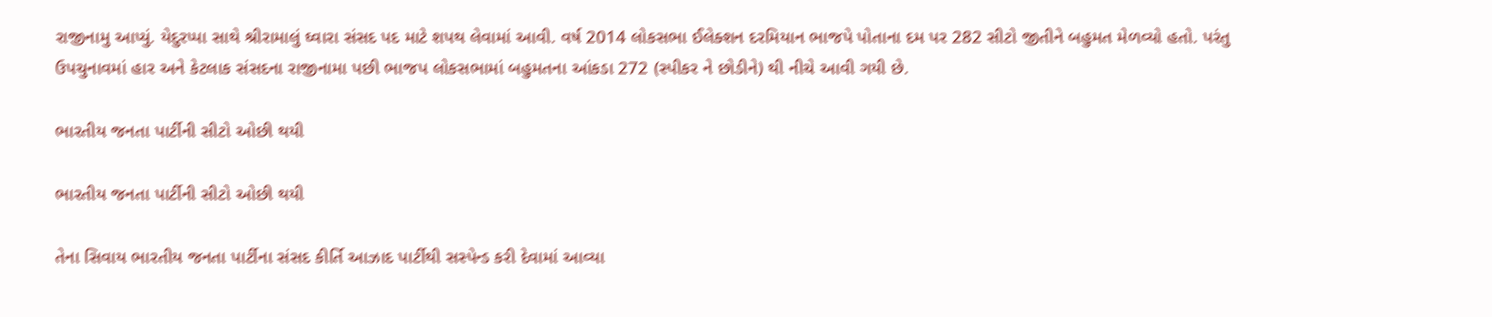રાજીનામુ આપ્યું. યેદુરપ્પા સાથે શ્રીરામાલું ઘ્વારા સંસદ પદ માટે શપથ લેવામાં આવી. વર્ષ 2014 લોકસભા ઈલેક્શન દરમિયાન ભાજપે પોતાના દમ પર 282 સીટો જીતીને બહુમત મેળવ્યો હતો. પરંતુ ઉપચુનાવમાં હાર અને કેટલાક સંસદના રાજીનામા પછી ભાજપ લોકસભામાં બહુમતના આંકડા 272 (સ્પીકર ને છોડીને) થી નીચે આવી ગયી છે.

ભારતીય જનતા પાર્ટીની સીટો ઓછી થયી

ભારતીય જનતા પાર્ટીની સીટો ઓછી થયી

તેના સિવાય ભારતીય જનતા પાર્ટીના સંસદ કીર્તિ આઝાદ પાર્ટીથી સસ્પેન્ડ કરી દેવામાં આવ્યા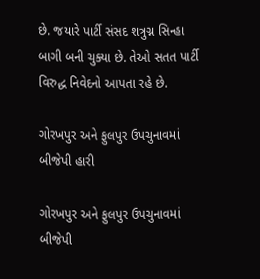છે. જયારે પાર્ટી સંસદ શત્રુગ્ન સિન્હા બાગી બની ચુક્યા છે. તેઓ સતત પાર્ટી વિરુદ્ધ નિવેદનો આપતા રહે છે.

ગોરખપુર અને ફુલપુર ઉપચુનાવમાં બીજેપી હારી

ગોરખપુર અને ફુલપુર ઉપચુનાવમાં બીજેપી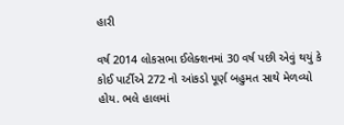હારી

વર્ષ 2014 લોકસભા ઈલેક્શનમાં 30 વર્ષ પછી એવું થયું કે કોઈ પાર્ટીએ 272 નો આંકડો પૂર્ણ બહુમત સાથે મેળવ્યો હોય. ભલે હાલમાં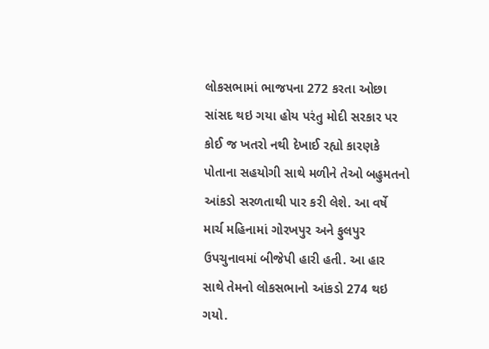લોકસભામાં ભાજપના 272 કરતા ઓછા સાંસદ થઇ ગયા હોય પરંતુ મોદી સરકાર પર કોઈ જ ખતરો નથી દેખાઈ રહ્યો કારણકે પોતાના સહયોગી સાથે મળીને તેઓ બહુમતનો આંકડો સરળતાથી પાર કરી લેશે. આ વર્ષે માર્ચ મહિનામાં ગોરખપુર અને ફુલપુર ઉપચુનાવમાં બીજેપી હારી હતી. આ હાર સાથે તેમનો લોકસભાનો આંકડો 274 થઇ ગયો.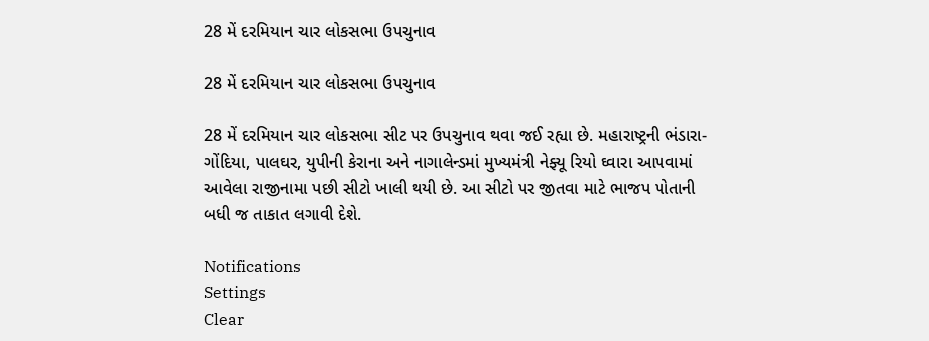28 મેં દરમિયાન ચાર લોકસભા ઉપચુનાવ

28 મેં દરમિયાન ચાર લોકસભા ઉપચુનાવ

28 મેં દરમિયાન ચાર લોકસભા સીટ પર ઉપચુનાવ થવા જઈ રહ્યા છે. મહારાષ્ટ્રની ભંડારા-ગોંદિયા, પાલઘર, યુપીની કેરાના અને નાગાલેન્ડમાં મુખ્યમંત્રી નેફ્યૂ રિયો ઘ્વારા આપવામાં આવેલા રાજીનામા પછી સીટો ખાલી થયી છે. આ સીટો પર જીતવા માટે ભાજપ પોતાની બધી જ તાકાત લગાવી દેશે.

Notifications
Settings
Clear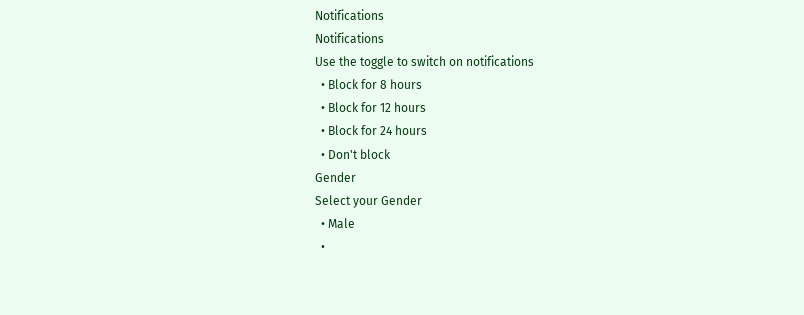Notifications
Notifications
Use the toggle to switch on notifications
  • Block for 8 hours
  • Block for 12 hours
  • Block for 24 hours
  • Don't block
Gender
Select your Gender
  • Male
  •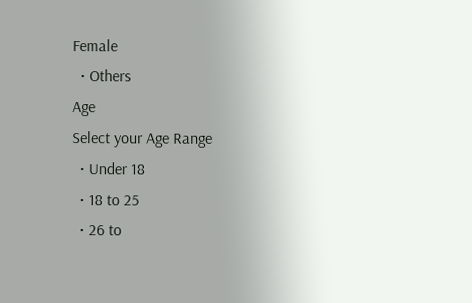Female
  • Others
Age
Select your Age Range
  • Under 18
  • 18 to 25
  • 26 to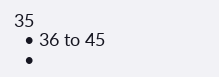35
  • 36 to 45
  •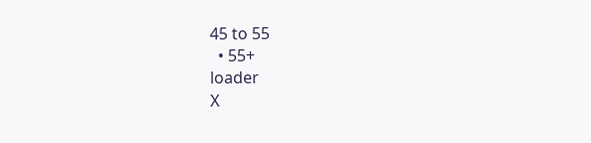45 to 55
  • 55+
loader
X